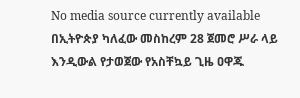No media source currently available
በኢትዮጵያ ካለፈው መስከረም 28 ጀመሮ ሥራ ላይ እንዲውል የታወጀው የአስቸኳይ ጊዜ ዐዋጁ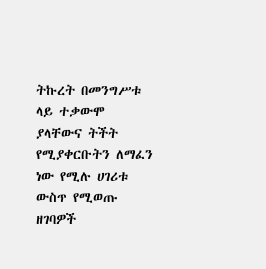ትኩረት በመንግሥቱ ላይ ተቃውሞ ያላቸውና ትችት የሚያቀርቡትን ለማፈን ነው የሚሉ ሀገሪቱ ውስጥ የሚወጡ ዘገባዎች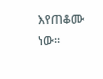እየጠቆሙ ነው፡፡